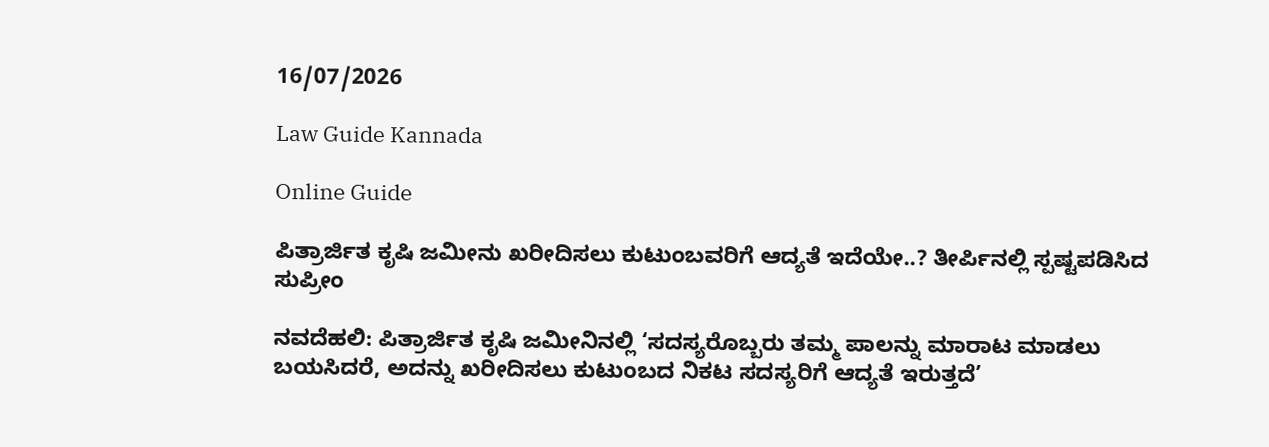16/07/2026

Law Guide Kannada

Online Guide

ಪಿತ್ರಾರ್ಜಿತ ಕೃಷಿ ಜಮೀನು ಖರೀದಿಸಲು ಕುಟುಂಬವರಿಗೆ ಆದ್ಯತೆ ಇದೆಯೇ..? ತೀರ್ಪಿನಲ್ಲಿ ಸ್ಪಷ್ಟಪಡಿಸಿದ ಸುಪ್ರೀಂ

ನವದೆಹಲಿ: ಪಿತ್ರಾರ್ಜಿತ ಕೃಷಿ ಜಮೀನಿನಲ್ಲಿ ‘ಸದಸ್ಯರೊಬ್ಬರು ತಮ್ಮ ಪಾಲನ್ನು ಮಾರಾಟ ಮಾಡಲು ಬಯಸಿದರೆ, ಅದನ್ನು ಖರೀದಿಸಲು ಕುಟುಂಬದ ನಿಕಟ ಸದಸ್ಯರಿಗೆ ಆದ್ಯತೆ ಇರುತ್ತದೆ’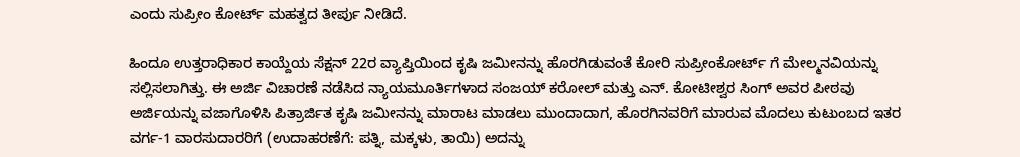ಎಂದು ಸುಪ್ರೀಂ ಕೋರ್ಟ್ ಮಹತ್ವದ ತೀರ್ಪು ನೀಡಿದೆ.

ಹಿಂದೂ ಉತ್ತರಾಧಿಕಾರ ಕಾಯ್ದೆಯ ಸೆಕ್ಷನ್ 22ರ ವ್ಯಾಪ್ತಿಯಿಂದ ಕೃಷಿ ಜಮೀನನ್ನು ಹೊರಗಿಡುವಂತೆ ಕೋರಿ ಸುಪ್ರೀಂಕೋರ್ಟ್ ಗೆ ಮೇಲ್ಮನವಿಯನ್ನು ಸಲ್ಲಿಸಲಾಗಿತ್ತು. ಈ ಅರ್ಜಿ ವಿಚಾರಣೆ ನಡೆಸಿದ ನ್ಯಾಯಮೂರ್ತಿಗಳಾದ ಸಂಜಯ್ ಕರೋಲ್ ಮತ್ತು ಎನ್. ಕೋಟೀಶ್ವರ ಸಿಂಗ್ ಅವರ ಪೀಠವು ಅರ್ಜಿಯನ್ನು ವಜಾಗೊಳಿಸಿ ಪಿತ್ರಾರ್ಜಿತ ಕೃಷಿ ಜಮೀನನ್ನು ಮಾರಾಟ ಮಾಡಲು ಮುಂದಾದಾಗ, ಹೊರಗಿನವರಿಗೆ ಮಾರುವ ಮೊದಲು ಕುಟುಂಬದ ಇತರ ವರ್ಗ-1 ವಾರಸುದಾರರಿಗೆ (ಉದಾಹರಣೆಗೆ: ಪತ್ನಿ, ಮಕ್ಕಳು, ತಾಯಿ) ಅದನ್ನು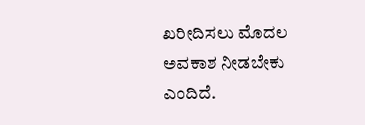ಖರೀದಿಸಲು ಮೊದಲ ಅವಕಾಶ ನೀಡಬೇಕು ಎಂದಿದೆ.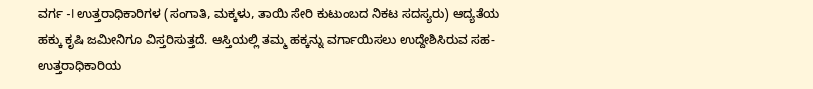ವರ್ಗ -I ಉತ್ತರಾಧಿಕಾರಿಗಳ (ಸಂಗಾತಿ, ಮಕ್ಕಳು, ತಾಯಿ ಸೇರಿ ಕುಟುಂಬದ ನಿಕಟ ಸದಸ್ಯರು) ಆದ್ಯತೆಯ ಹಕ್ಕು ಕೃಷಿ ಜಮೀನಿಗೂ ವಿಸ್ತರಿಸುತ್ತದೆ. ಆಸ್ತಿಯಲ್ಲಿ ತಮ್ಮ ಹಕ್ಕನ್ನು ವರ್ಗಾಯಿಸಲು ಉದ್ದೇಶಿಸಿರುವ ಸಹ-ಉತ್ತರಾಧಿಕಾರಿಯ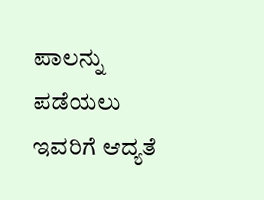ಪಾಲನ್ನು ಪಡೆಯಲು ಇವರಿಗೆ ಆದ್ಯತೆ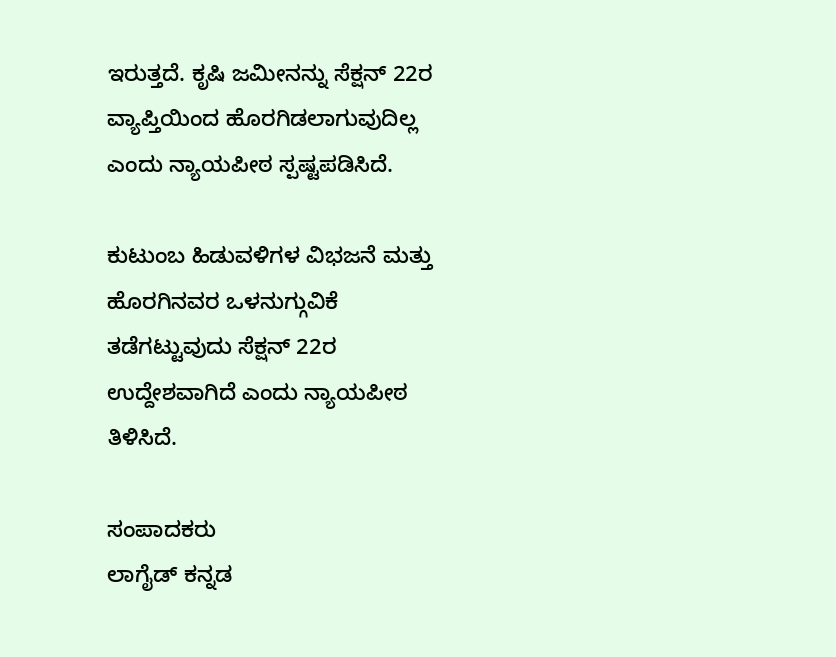ಇರುತ್ತದೆ. ಕೃಷಿ ಜಮೀನನ್ನು ಸೆಕ್ಷನ್ 22ರ ವ್ಯಾಪ್ತಿಯಿಂದ ಹೊರಗಿಡಲಾಗುವುದಿಲ್ಲ ಎಂದು ನ್ಯಾಯಪೀಠ ಸ್ಪಷ್ಟಪಡಿಸಿದೆ.

ಕುಟುಂಬ ಹಿಡುವಳಿಗಳ ವಿಭಜನೆ ಮತ್ತು ಹೊರಗಿನವರ ಒಳನುಗ್ಗುವಿಕೆ ತಡೆಗಟ್ಟುವುದು ಸೆಕ್ಷನ್ 22ರ ಉದ್ದೇಶವಾಗಿದೆ ಎಂದು ನ್ಯಾಯಪೀಠ ತಿಳಿಸಿದೆ.

ಸಂಪಾದಕರು
ಲಾಗೈಡ್ ಕನ್ನಡ‌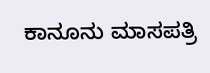ಕಾನೂನು ಮಾಸಪತ್ರಿ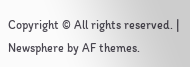Copyright © All rights reserved. | Newsphere by AF themes.